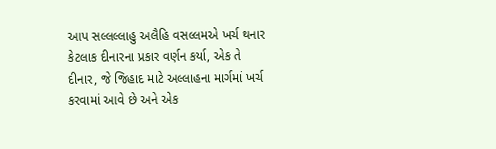આપ સલ્લલ્લાહુ અલૈહિ વસલ્લમએ ખર્ચ થનાર કેટલાક દીનારના પ્રકાર વર્ણન કર્યા, એક તે દીનાર, જે જિહાદ માટે અલ્લાહના માર્ગમાં ખર્ચ કરવામાં આવે છે અને એક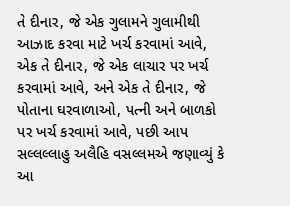તે દીનાર, જે એક ગુલામને ગુલામીથી આઝાદ કરવા માટે ખર્ચ કરવામાં આવે, એક તે દીનાર, જે એક લાચાર પર ખર્ચ કરવામાં આવે, અને એક તે દીનાર, જે પોતાના ઘરવાળાઓ, પત્ની અને બાળકો પર ખર્ચ કરવામાં આવે, પછી આપ સલ્લલ્લાહુ અલૈહિ વસલ્લમએ જણાવ્યું કે આ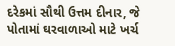દરેકમાં સૌથી ઉત્તમ દીનાર, જે પોતામાં ઘરવાળાઓ માટે ખર્ચ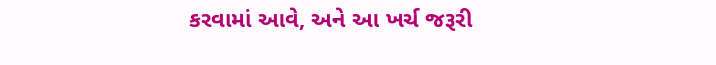કરવામાં આવે, અને આ ખર્ચ જરૂરી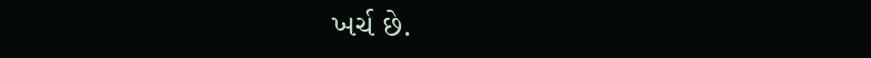ખર્ચ છે.